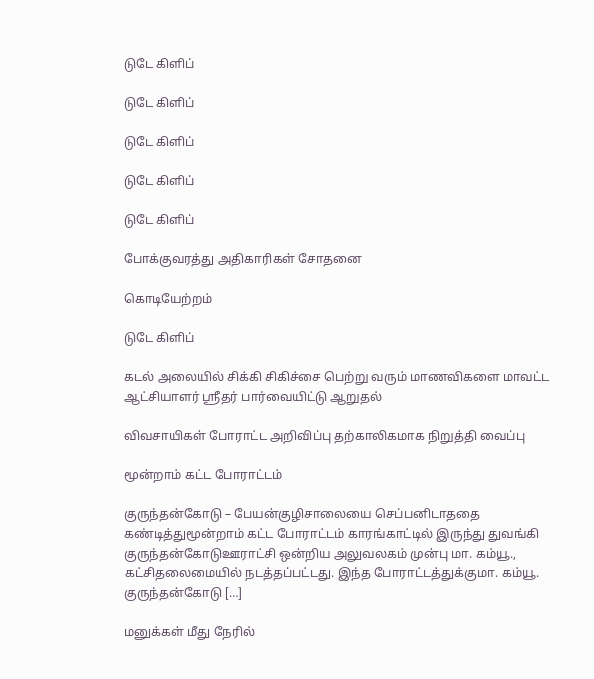டுடே கிளிப்

டுடே கிளிப்

டுடே கிளிப்

டுடே கிளிப்

டுடே கிளிப்

போக்குவரத்து அதிகாரிகள் சோதனை

கொடியேற்றம்

டுடே கிளிப்

கடல் அலையில் சிக்கி சிகிச்சை பெற்று வரும் மாணவிகளை மாவட்ட ஆட்சியாளர் ஸ்ரீதர் பார்வையிட்டு ஆறுதல்

விவசாயிகள் போராட்ட அறிவிப்பு தற்காலிகமாக நிறுத்தி வைப்பு

மூன்றாம் கட்ட போராட்டம்

குருந்தன்கோடு – பேயன்குழிசாலையை செப்பனிடாததை கண்டித்துமூன்றாம் கட்ட போராட்டம் காரங்காட்டில் இருந்து துவங்கி குருந்தன்கோடுஊராட்சி ஒன்றிய அலுவலகம் முன்பு மா. கம்யூ., கட்சிதலைமையில் நடத்தப்பட்டது. இந்த போராட்டத்துக்குமா. கம்யூ. குருந்தன்கோடு […]

மனுக்கள் மீது நேரில்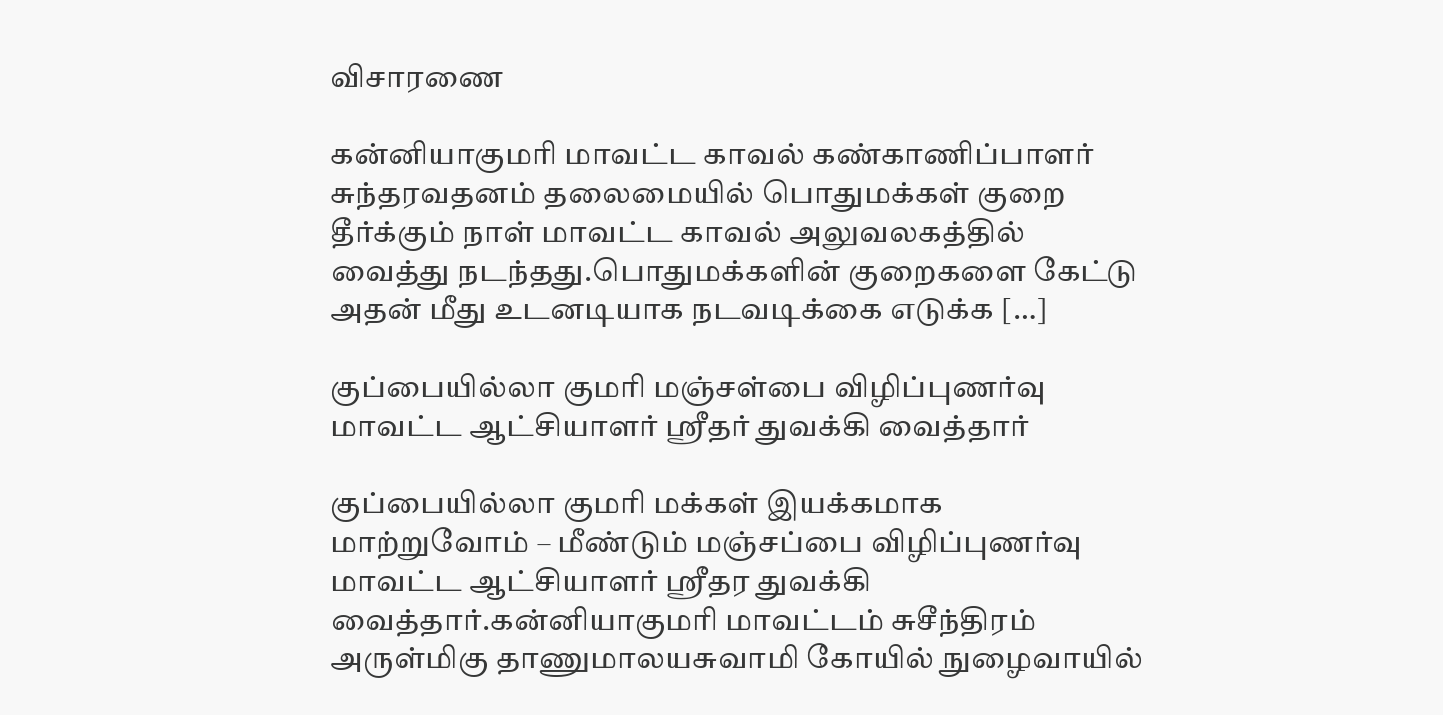விசாரணை

கன்னியாகுமரி மாவட்ட காவல் கண்காணிப்பாளர் சுந்தரவதனம் தலைமையில் பொதுமக்கள் குறை தீர்க்கும் நாள் மாவட்ட காவல் அலுவலகத்தில் வைத்து நடந்தது.பொதுமக்களின் குறைகளை கேட்டு அதன் மீது உடனடியாக நடவடிக்கை எடுக்க […]

குப்பையில்லா குமரி மஞ்சள்பை விழிப்புணர்வு மாவட்ட ஆட்சியாளர் ஸ்ரீதர் துவக்கி வைத்தார்

குப்பையில்லா குமரி மக்கள் இயக்கமாக மாற்றுவோம் – மீண்டும் மஞ்சப்பை விழிப்புணர்வு மாவட்ட ஆட்சியாளர் ஸ்ரீதர துவக்கி வைத்தார்.கன்னியாகுமரி மாவட்டம் சுசீந்திரம் அருள்மிகு தாணுமாலயசுவாமி கோயில் நுழைவாயில்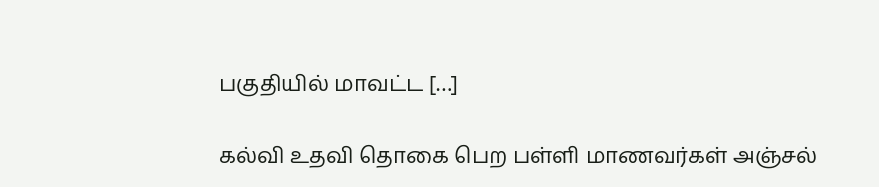பகுதியில் மாவட்ட […]

கல்வி உதவி தொகை பெற பள்ளி மாணவர்கள் அஞ்சல்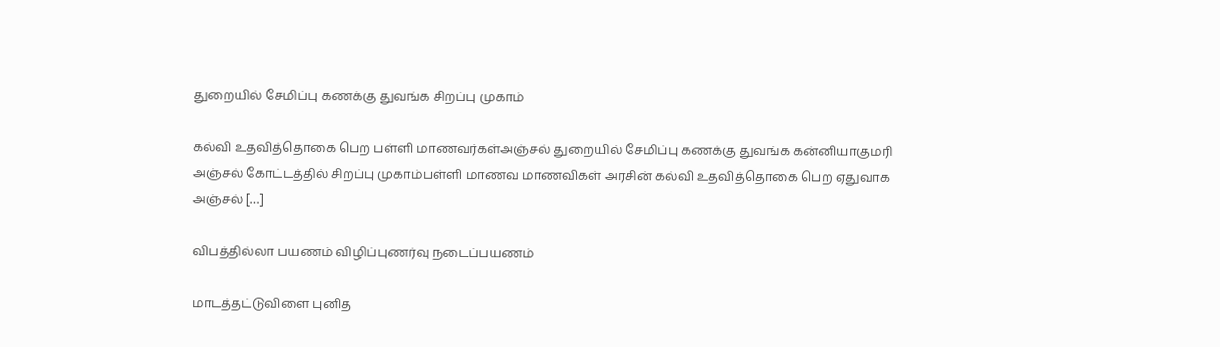துறையில் சேமிப்பு கணக்கு துவங்க சிறப்பு முகாம்

கல்வி உதவித்தொகை பெற பள்ளி மாணவர்கள்அஞ்சல் துறையில் சேமிப்பு கணக்கு துவங்க கன்னியாகுமரி அஞ்சல் கோட்டத்தில் சிறப்பு முகாம்பள்ளி மாணவ மாணவிகள் அரசின் கல்வி உதவித்தொகை பெற ஏதுவாக அஞ்சல் […]

விபத்தில்லா பயணம் விழிப்புணர்வு நடைப்பயணம்

மாடத்தட்டுவிளை புனித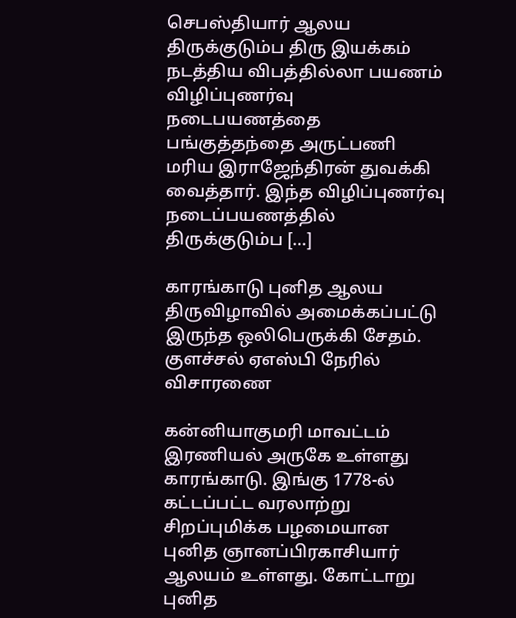செபஸ்தியார் ஆலய திருக்குடும்ப திரு இயக்கம் நடத்திய விபத்தில்லா பயணம் விழிப்புணர்வு நடைபயணத்தை பங்குத்தந்தை அருட்பணி மரிய இராஜேந்திரன் துவக்கி வைத்தார். இந்த விழிப்புணர்வு நடைப்பயணத்தில் திருக்குடும்ப […]

காரங்காடு புனித ஆலய திருவிழாவில் அமைக்கப்பட்டு இருந்த ஒலிபெருக்கி சேதம். குளச்சல் ஏஎஸ்பி நேரில் விசாரணை

கன்னியாகுமரி மாவட்டம் இரணியல் அருகே உள்ளது காரங்காடு. இங்கு 1778-ல் கட்டப்பட்ட வரலாற்று சிறப்புமிக்க பழமையான புனித ஞானப்பிரகாசியார் ஆலயம் உள்ளது. கோட்டாறு புனித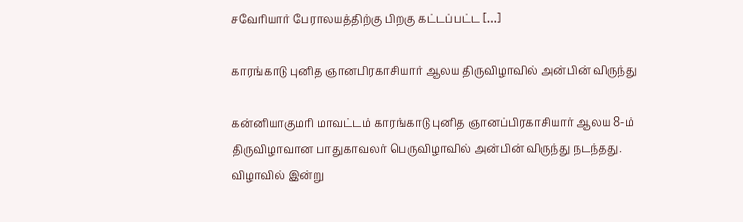சவேரியார் பேராலயத்திற்கு பிறகு கட்டப்பட்ட […]

காரங்காடு புனித ஞானபிரகாசியார் ஆலய திருவிழாவில் அன்பின் விருந்து

கன்னியாகுமரி மாவட்டம் காரங்காடு புனித ஞானப்பிரகாசியார் ஆலய 8-ம் திருவிழாவான பாதுகாவலர் பெருவிழாவில் அன்பின் விருந்து நடந்தது. விழாவில் இன்று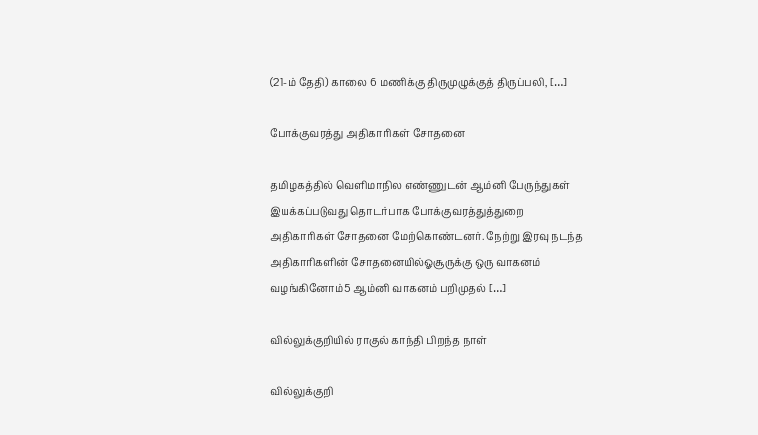(21-ம் தேதி) காலை 6 மணிக்கு திருமுழுக்குத் திருப்பலி, […]

போக்குவரத்து அதிகாரிகள் சோதனை

தமிழகத்தில் வெளிமாநில எண்ணுடன் ஆம்னி பேருந்துகள் இயக்கப்படுவது தொடர்பாக போக்குவரத்துத்துறை அதிகாரிகள் சோதனை மேற்கொண்டனர். நேற்று இரவு நடந்த அதிகாரிகளின் சோதனையில்ஓசூருக்கு ஒரு வாகனம் வழங்கினோம்5 ஆம்னி வாகனம் பறிமுதல் […]

வில்லுக்குறியில் ராகுல் காந்தி பிறந்த நாள்

வில்லுக்குறி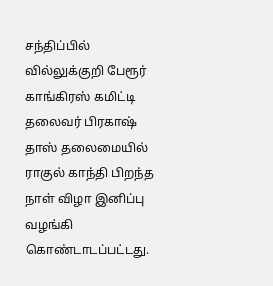சந்திப்பில் வில்லுக்குறி பேரூர் காங்கிரஸ் கமிட்டி தலைவர் பிரகாஷ் தாஸ் தலைமையில் ராகுல் காந்தி பிறந்த நாள் விழா இனிப்பு வழங்கி கொண்டாடப்பட்டது.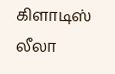கிளாடிஸ் லீலா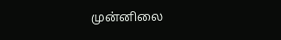முன்னிலை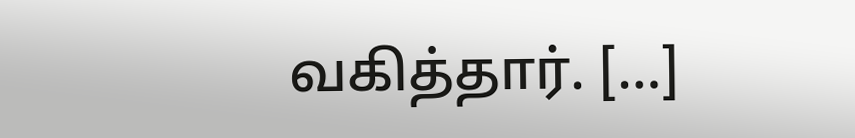வகித்தார். […]